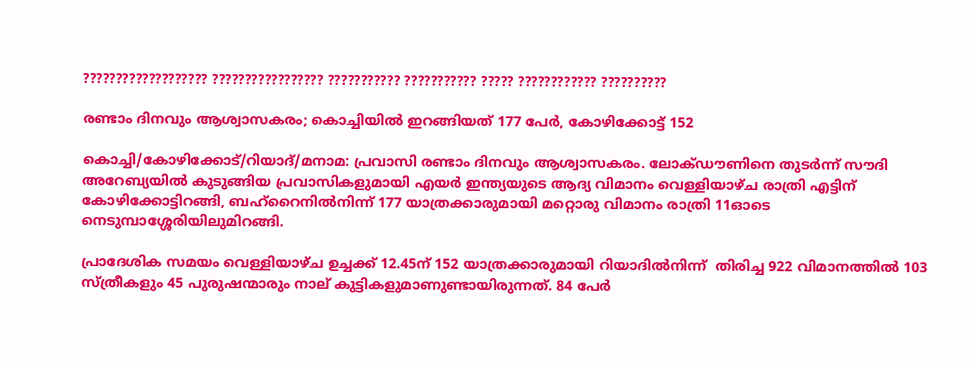??????????????????? ????????????????? ??????????? ??????????? ????? ???????????? ??????????

രണ്ടാം ദിനവും ആശ്വാസകരം; കൊച്ചിയിൽ ഇറങ്ങിയത് 177 പേർ, കോഴിക്കോട്ട് 152

കൊച്ചി/കോഴിക്കോട്/റിയാദ്/മനാമ: പ്രവാസി രണ്ടാം ദിനവും ആശ്വാസകരം. ലോക്ഡൗണിനെ തുടർന്ന് സൗദി അറേബ്യയിൽ കുടുങ്ങിയ പ്രവാസികളുമായി എയർ ഇന്ത്യയുടെ ആദ്യ വിമാനം വെള്ളിയാഴ്ച രാത്രി എട്ടിന് കോഴിക്കോട്ടിറങ്ങി, ബഹ്റൈനിൽനിന്ന് 177 യാത്രക്കാരുമായി മറ്റൊരു വിമാനം രാത്രി 11ഓടെ നെടുമ്പാശ്ശേരിയിലുമിറങ്ങി.

പ്രാദേശിക സമയം വെള്ളിയാഴ്ച ഉച്ചക്ക് 12.45ന് 152 യാത്രക്കാരുമായി റിയാദിൽനിന്ന്  തിരിച്ച 922 വിമാനത്തിൽ 103 സ്ത്രീകളും 45 പുരുഷന്മാരും നാല് കുട്ടികളുമാണുണ്ടായിരുന്നത്. 84 പേർ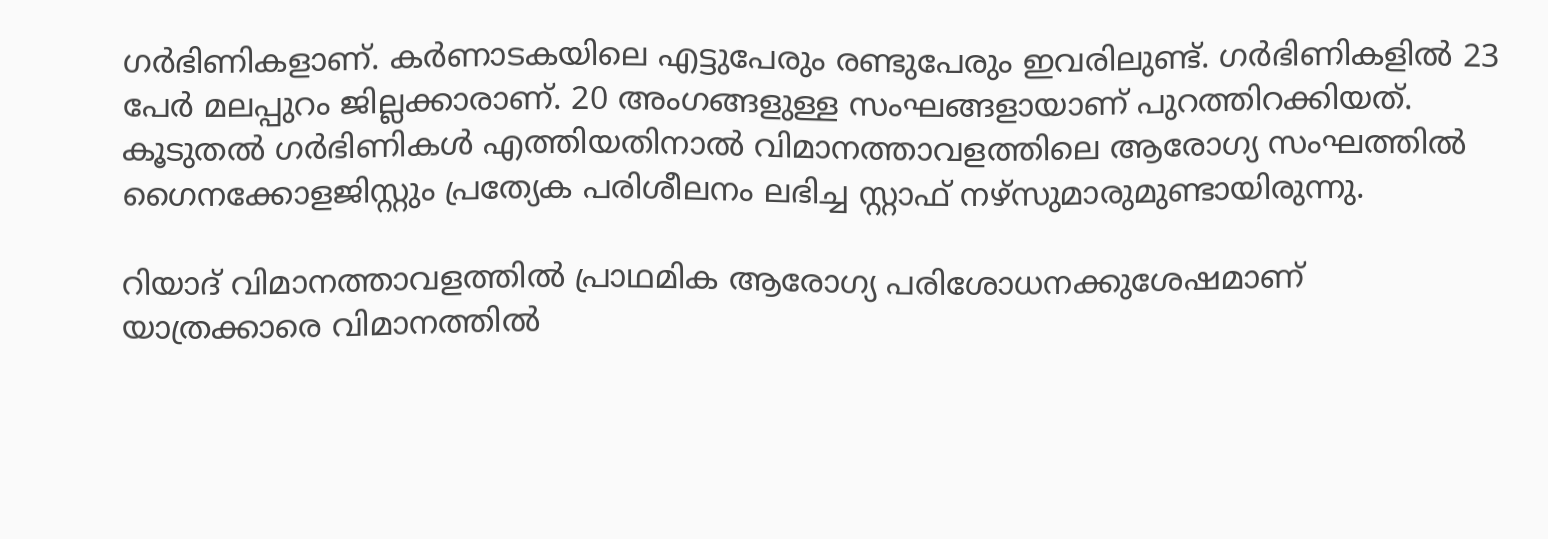ഗർഭിണികളാണ്. കർണാടകയിലെ എട്ടുപേരും രണ്ടുപേരും ഇവരിലുണ്ട്. ഗർഭിണികളിൽ 23 പേർ മലപ്പുറം ജില്ലക്കാരാണ്. 20 അംഗങ്ങളുള്ള സംഘങ്ങളായാണ് പുറത്തിറക്കിയത്. കൂടുതൽ ഗർഭിണികൾ എത്തിയതിനാൽ വിമാനത്താവളത്തിലെ ആരോഗ്യ സംഘത്തില്‍ ഗൈനക്കോളജിസ്റ്റും പ്രത്യേക പരിശീലനം ലഭിച്ച സ്റ്റാഫ് നഴ്‌സുമാരുമുണ്ടായിരുന്നു.

റിയാദ് വിമാനത്താവളത്തിൽ പ്രാഥമിക ആരോഗ്യ പരിശോധനക്കുശേഷമാണ് യാത്രക്കാരെ വിമാനത്തിൽ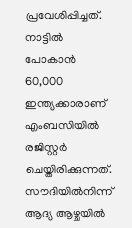പ്രവേശിപ്പിച്ചത്. നാട്ടിൽ പോകാൻ 60,000 ഇന്ത്യക്കാരാണ് എംബസിയിൽ രജിസ്റ്റർ ചെയ്തിരിക്കുന്നത്. സൗദിയിൽനിന്ന് ആദ്യ ആഴ്ചയിൽ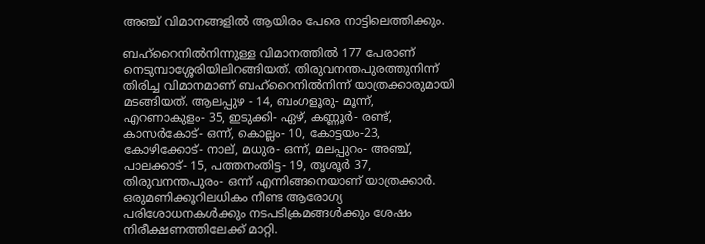അഞ്ച് വിമാനങ്ങളിൽ ആയിരം പേരെ നാട്ടിലെത്തിക്കും.

ബഹ്റൈനിൽനിന്നുള്ള വിമാനത്തിൽ 177 പേരാണ് നെടുമ്പാശ്ശേരിയിലിറങ്ങിയത്. തിരുവനന്തപുരത്തുനിന്ന് തിരിച്ച വിമാനമാണ് ബഹ്റൈനിൽനിന്ന് യാത്രക്കാരുമായി മടങ്ങിയത്. ആലപ്പുഴ - 14, ബംഗളൂരു- മൂന്ന്, എറണാകുളം- 35, ഇടുക്കി- ഏഴ്, കണ്ണൂർ- രണ്ട്, കാസർകോട്- ഒന്ന്, കൊല്ലം- 10, കോട്ടയം-23, കോഴിക്കോട്- നാല്, മധുര- ഒന്ന്, മലപ്പുറം- അഞ്ച്, പാലക്കാട്- 15, പത്തനംതിട്ട- 19, തൃശൂർ 37, തിരുവനന്തപുരം- ഒന്ന് എന്നിങ്ങനെയാണ് യാത്രക്കാർ. ഒരുമണിക്കൂറിലധികം നീണ്ട ആരോഗ്യ പരിശോധനകൾക്കും നടപടിക്രമങ്ങൾക്കും ശേഷം നിരീക്ഷണത്തിലേക്ക് മാറ്റി.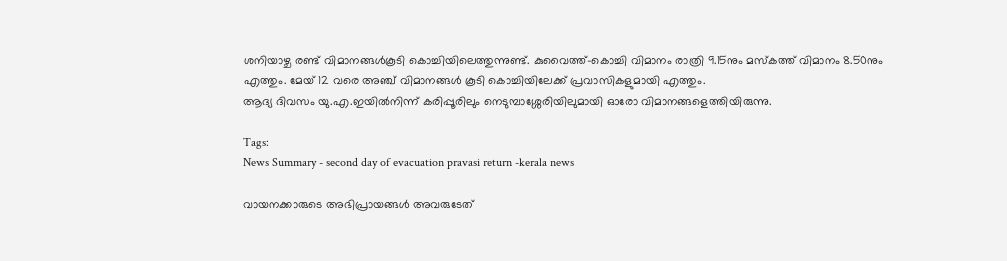ശനിയാഴ്ച രണ്ട് വിമാനങ്ങൾകൂടി കൊച്ചിയിലെത്തുന്നുണ്ട്. കുവൈത്ത്-കൊച്ചി വിമാനം രാത്രി 9.15നും മസ്‌കത്ത് വിമാനം 8.50നും എത്തും. മേയ് 12 വരെ അഞ്ച് വിമാനങ്ങള്‍ കൂടി കൊച്ചിയിലേക്ക് പ്രവാസികളുമായി എത്തും.
ആദ്യ ദിവസം യു.എ.ഇയിൽനിന്ന് കരിപ്പൂരിലും നെടുമ്പാശ്ശേരിയിലുമായി ഓരോ വിമാനങ്ങളെത്തിയിരുന്നു.

Tags:
News Summary - second day of evacuation pravasi return -kerala news

വായനക്കാരുടെ അഭിപ്രായങ്ങള്‍ അവരുടേത്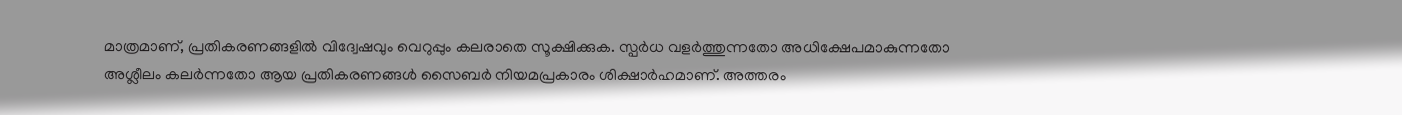മാത്രമാണ്, പ്രതികരണങ്ങളിൽ വിദ്വേഷവും വെറുപ്പും കലരാതെ സൂക്ഷിക്കുക. സ്പർധ വളർത്തുന്നതോ അധിക്ഷേപമാകുന്നതോ അശ്ലീലം കലർന്നതോ ആയ പ്രതികരണങ്ങൾ സൈബർ നിയമപ്രകാരം ശിക്ഷാർഹമാണ്. അത്തരം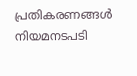പ്രതികരണങ്ങൾ നിയമനടപടി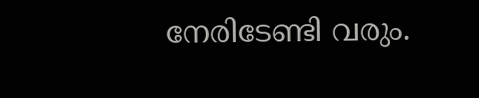നേരിടേണ്ടി വരും.